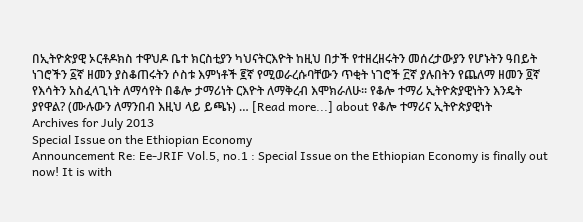በኢትዮጵያዊ ኦርቶዶክስ ተዋህዶ ቤተ ክርስቲያን ካህናትርእዮት ከዚህ በታች የተዘረዘሩትን መሰረታውያን የሆኑትን ዓበይት ነገሮችን ፩ኛ ዘመን ያስቆጠሩትን ሶስቱ እምነቶች ፪ኛ የሚወራረሱባቸውን ጥቂት ነገሮች ፫ኛ ያሉበትን የጨለማ ዘመን ፬ኛ የእሳትን አስፈላጊነት ለማሳየት በቆሎ ታማሪነት ርእዮት ለማቅረብ እሞክራለሁ። የቆሎ ተማሪ ኢትዮጵያዊነትን እንዴት ያየዋል? (ሙሉውን ለማንበብ እዚህ ላይ ይጫኑ) … [Read more...] about የቆሎ ተማሪና ኢትዮጵያዊነት
Archives for July 2013
Special Issue on the Ethiopian Economy
Announcement Re: Ee-JRIF Vol.5, no.1 : Special Issue on the Ethiopian Economy is finally out now! It is with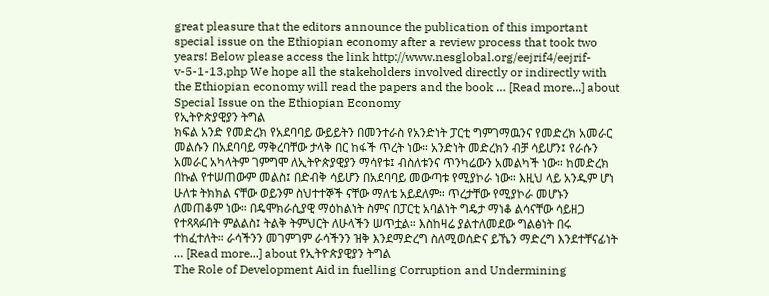great pleasure that the editors announce the publication of this important special issue on the Ethiopian economy after a review process that took two years! Below please access the link http://www.nesglobal.org/eejrif4/eejrif-v-5-1-13.php We hope all the stakeholders involved directly or indirectly with the Ethiopian economy will read the papers and the book … [Read more...] about Special Issue on the Ethiopian Economy
የኢትዮጵያዊያን ትግል
ክፍል አንድ የመድረክ የአደባባይ ውይይትን በመንተራስ የአንድነት ፓርቲ ግምገማዉንና የመድረክ አመራር መልሱን በአደባባይ ማቅረባቸው ታላቅ በር ከፋች ጥረት ነው። አንድነት መድረክን ብቻ ሳይሆን፤ የራሱን አመራር አካላትም ገምግሞ ለኢትዮጵያዊያን ማሳየቱ፤ ብስለቱንና ጥንካሬውን አመልካች ነው። ከመድረክ በኩል የተሠጠውም መልስ፤ በድብቅ ሳይሆን በአደባባይ መውጣቱ የሚያኮራ ነው። እዚህ ላይ አንዱም ሆነ ሁለቱ ትክክል ናቸው ወይንም ስህተተኞች ናቸው ማለቴ አይደለም። ጥረታቸው የሚያኮራ መሆኑን ለመጠቆም ነው። በዴሞክራሲያዊ ማዕከልነት ስምና በፓርቲ አባልነት ግዴታ ማነቆ ልሳናቸው ሳይዘጋ የተጻጻፉበት ምልልስ፤ ትልቅ ትምህርት ለሁላችን ሠጥቷል። እስከዛሬ ያልተለመደው ግልፅነት በሩ ተከፈተለት። ራሳችንን መገምገም ራሳችንን ዝቅ እንደማድረግ ስለሚወሰድና ይኼን ማድረግ እንደተቸናፊነት … [Read more...] about የኢትዮጵያዊያን ትግል
The Role of Development Aid in fuelling Corruption and Undermining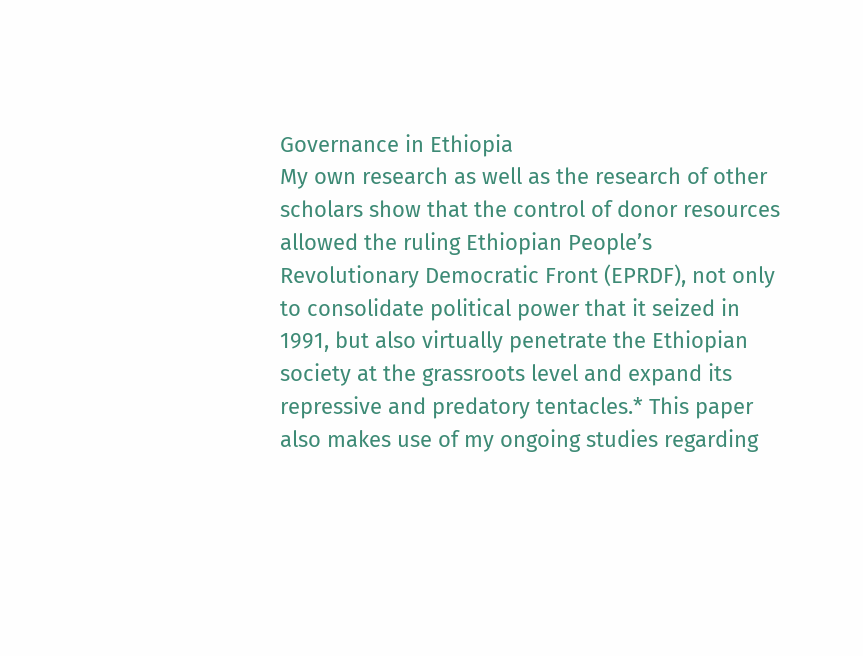Governance in Ethiopia
My own research as well as the research of other scholars show that the control of donor resources allowed the ruling Ethiopian People’s Revolutionary Democratic Front (EPRDF), not only to consolidate political power that it seized in 1991, but also virtually penetrate the Ethiopian society at the grassroots level and expand its repressive and predatory tentacles.* This paper also makes use of my ongoing studies regarding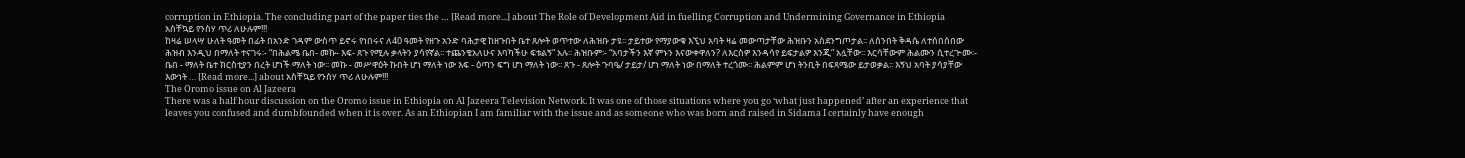corruption in Ethiopia. The concluding part of the paper ties the … [Read more...] about The Role of Development Aid in fuelling Corruption and Undermining Governance in Ethiopia
አስቸኳይ የንስሃ ጥሪ ለሁሉም!!!
ከዛሬ ሠላሣ ሁለት ዓመት በፊት በአንድ ገዳም ውስጥ ይኖሩ የነበሩና ለ40 ዓመት የዘጉ አንድ ባሕታዊ ከዘጉበት ቤተ ጸሎት ወጥተው ለሕዝቡ ታዩ፡፡ ታይተው የማያውቁ እኚህ አባት ዛሬ መውጣታቸው ሕዝቡን አስደንግጦታል፡፡ ለሰንበት ቅዳሴ ለተሰበሰበው ሕዝብ እንዲህ በማለት ተናገሩ፡- “በሕልሜ ቤበ- መኩ- እፍ- ጸጉ የሚሉ ቃላትን ያሳየኛል፡፡ ተጨንቄአለሁና እባካችሁ ፍቱልኝ” አሉ፡፡ ሕዝቡም፡- “አባታችን እኛ ምኑን እናውቀዋለን? ለእርስዎ እንዳሳየ ይፍታልዎ እንጂ” አሏቸው፡፡ እርሳቸውም ሕልሙን ሲተረጕሙ፡- ቤበ - ማለት ቤተ ክርስቲያን በረት ሆነች ማለት ነው፡፡ መኩ - መሥዋዕት ኩበት ሆነ ማለት ነው እፍ - ዕጣን ፍግ ሆነ ማለት ነው፡፡ ጸጉ - ጸሎት ጉባዔ/ ታይታ/ ሆነ ማለት ነው በማለት ተረጎሙ፡፡ ሕልምም ሆነ ትንቢት በፍጻሜው ይታወቃል፡፡ እኝህ አባት ያሳያቸው እውነት … [Read more...] about አስቸኳይ የንስሃ ጥሪ ለሁሉም!!!
The Oromo issue on Al Jazeera
There was a half hour discussion on the Oromo issue in Ethiopia on Al Jazeera Television Network. It was one of those situations where you go ‘what just happened’ after an experience that leaves you confused and dumbfounded when it is over. As an Ethiopian I am familiar with the issue and as someone who was born and raised in Sidama I certainly have enough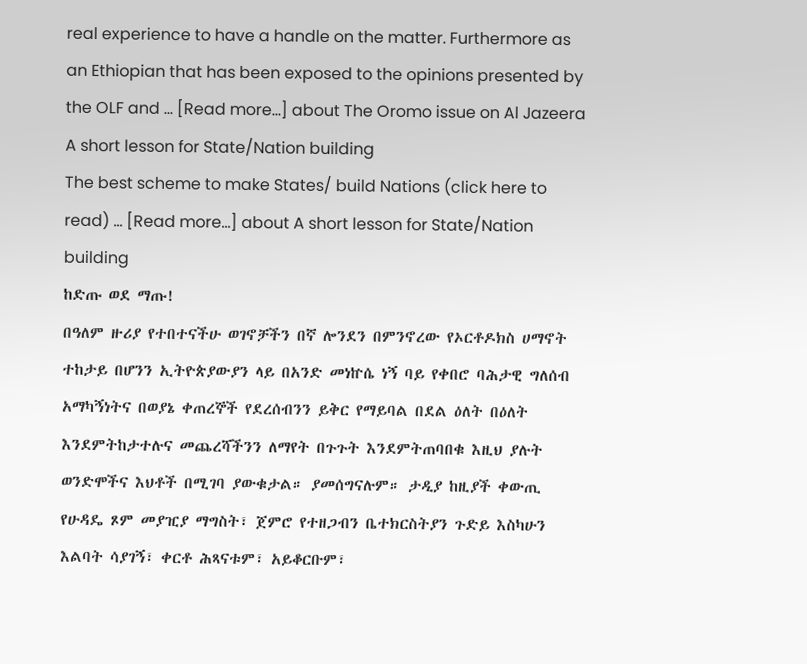real experience to have a handle on the matter. Furthermore as an Ethiopian that has been exposed to the opinions presented by the OLF and … [Read more...] about The Oromo issue on Al Jazeera
A short lesson for State/Nation building
The best scheme to make States/ build Nations (click here to read) … [Read more...] about A short lesson for State/Nation building
ከድጡ ወደ ማጡ!
በዓለም ዙሪያ የተበተናችሁ ወገኖቻችን በኛ ሎንደን በምንኖረው የኦርቶዶክስ ሀማኖት ተከታይ በሆንን ኢትዮጵያውያን ላይ በአንድ መነኵሴ ነኝ ባይ የቀበሮ ባሕታዊ ግለሰብ አማካኝነትና በወያኔ ቀጠረኞች የደረሰብንን ይቅር የማይባል በደል ዕለት በዕለት እንደምትከታተሉና መጨረሻችንን ለማየት በጉጉት እንደምትጠባበቁ እዚህ ያሉት ወንድሞችና እህቶች በሚገባ ያውቁታል። ያመሰግናሉም። ታዲያ ከዚያች ቀውጢ የሁዳዴ ጾም መያዢያ ማግስት፣ ጀምሮ የተዘጋብን ቤተክርስትያን ጉድይ እስካሁን እልባት ሳያገኝ፣ ቀርቶ ሕጻናቱም፣ አይቆርቡም፣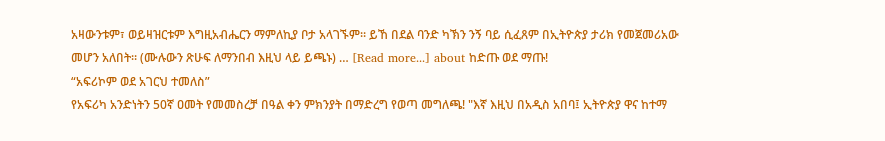አዛውንቱም፣ ወይዛዝርቱም እግዚአብሔርን ማምለኪያ ቦታ አላገኙም። ይኸ በደል ባንድ ካኽን ንኝ ባይ ሲፈጸም በኢትዮጵያ ታሪክ የመጀመሪአው መሆን አለበት። (ሙሉውን ጽሁፍ ለማንበብ እዚህ ላይ ይጫኑ) … [Read more...] about ከድጡ ወደ ማጡ!
“አፍሪኮም ወደ አገርህ ተመለስ”
የአፍሪካ አንድነትን 50ኛ ዐመት የመመስረቻ በዓል ቀን ምክንያት በማድረግ የወጣ መግለጫ! "እኛ እዚህ በአዲስ አበባ፤ ኢትዮጵያ ዋና ከተማ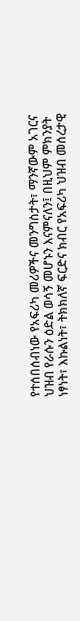የተሰበሰብነው የአፍሪካ መሪዎችና መንግስታት፣ ማንኛውም አገርና ህዝብ የራሱን ዕድል ወሳኝ መሆኑን እናምናለን፤ በዚህም ምክንያት ነፃነት፣ እኩልነት፣ ትክክለኛ ፍርድና ክብር የአፍሪካ ህዝብ መሰረታዊ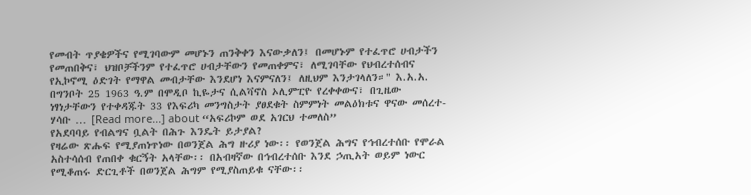የመብት ጥያቄዎችና የሚገባውም መሆኑን ጠንቅቀን እናውቃለን፤ በመሆኑም የተፈጥሮ ሀብታችን የመጠበቅና፣ ህዝቦቻችንም የተፈጥሮ ሀብታቸውን የመጠቀምና፣ ለሚገባቸው የህብረተሰብና የኢኮኖሚ ዕድገት የማዋል መብታቸው እንደሆነ እናምናለን፤ ለዚህም እንታገላለን።" እ.አ.አ. በግንቦት 25 1963 ዓ.ም በሞዲቦ ኪዬታና ሲልቫኖስ ኦሊምፒዮ የረቀቀውና፣ በጊዜው ነፃነታቸውን የተቀዳጁት 33 የእፍሪካ መንግስታት ያፀደቁት ስምምነት መልዕክቱና ዋናው መሰረተ-ሃሳቡ … [Read more...] about “አፍሪኮም ወደ አገርህ ተመለስ”
የአደባባይ የብልግና ቧልት በሕጉ እንዴት ይታያል?
የዛሬው ጽሑፍ የሚያጠነጥነው በወንጀል ሕግ ዙሪያ ነው፡፡ የወንጀል ሕግና የኅብረተሰቡ የሞራል አስተሳሰብ የጠበቀ ቁርኝት አላቸው፡፡ በአብዛኛው በኅብረተሰቡ እንደ ኃጢአት ወይም ነውር የሚቆጠሩ ድርጊቶች በወንጀል ሕግም የሚያስጠይቁ ናቸው፡፡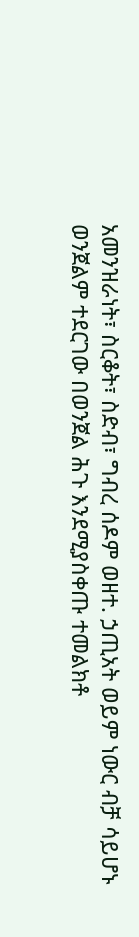አመንዝራነት፣ ስርቆት፣ ስድብ፣ ግብረ ሰዶም ወዘተ. ኃጢአት ወይም ነውር ብቻ ሳይሆኑ ወንጀልም ተደርገው በወንጀል ሕጉ እንደሚያስቀጡ ተመልክቶ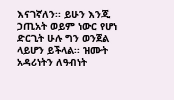እናገኛለን፡፡ ይሁን እንጂ ኃጢአት ወይም ነውር የሆነ ድርጊት ሁሉ ግን ወንጀል ላይሆን ይችላል፡፡ ዝሙት አዳሪነትን ለዓብነት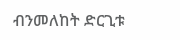ብንመለከት ድርጊቱ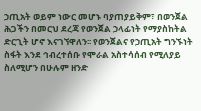ኃጢአት ወይም ነውር መሆኑ ባያጠያይቅም፣ በወንጀል ሕጋችን በመርህ ደረጃ የወንጀል ኃላፊነት የማያስከትል ድርጊት ሆኖ እናገኘዋለን፡፡ የወንጀልና የኃጢአት ግንኙነት ስፋት እንደ ኅብረተሰቡ የሞራል አስተሳሰብ የሚለያይ ስለሚሆን በሁሉም ዘንድ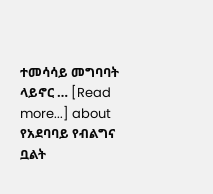ተመሳሳይ መግባባት ላይኖር … [Read more...] about የአደባባይ የብልግና ቧልት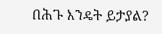በሕጉ እንዴት ይታያል?